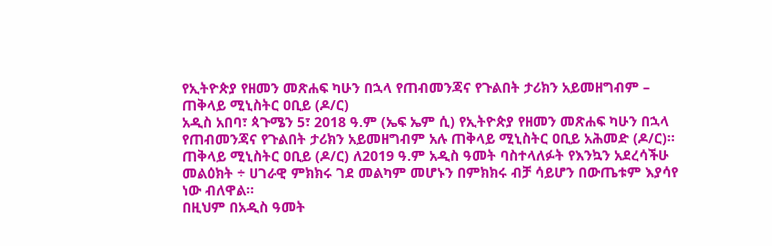የኢትዮጵያ የዘመን መጽሐፍ ካሁን በኋላ የጠብመንጃና የጉልበት ታሪክን አይመዘግብም – ጠቅላይ ሚኒስትር ዐቢይ (ዶ/ር)
አዲስ አበባ፣ ጳጉሜን 5፣ 2018 ዓ.ም (ኤፍ ኤም ሲ) የኢትዮጵያ የዘመን መጽሐፍ ካሁን በኋላ የጠብመንጃና የጉልበት ታሪክን አይመዘግብም አሉ ጠቅላይ ሚኒስትር ዐቢይ አሕመድ (ዶ/ር)፡፡
ጠቅላይ ሚኒስትር ዐቢይ (ዶ/ር) ለ2019 ዓ.ም አዲስ ዓመት ባስተላለፉት የእንኳን አደረሳችሁ መልዕክት ÷ ሀገራዊ ምክክሩ ገደ መልካም መሆኑን በምክክሩ ብቻ ሳይሆን በውጤቱም እያሳየ ነው ብለዋል፡፡
በዚህም በአዲስ ዓመት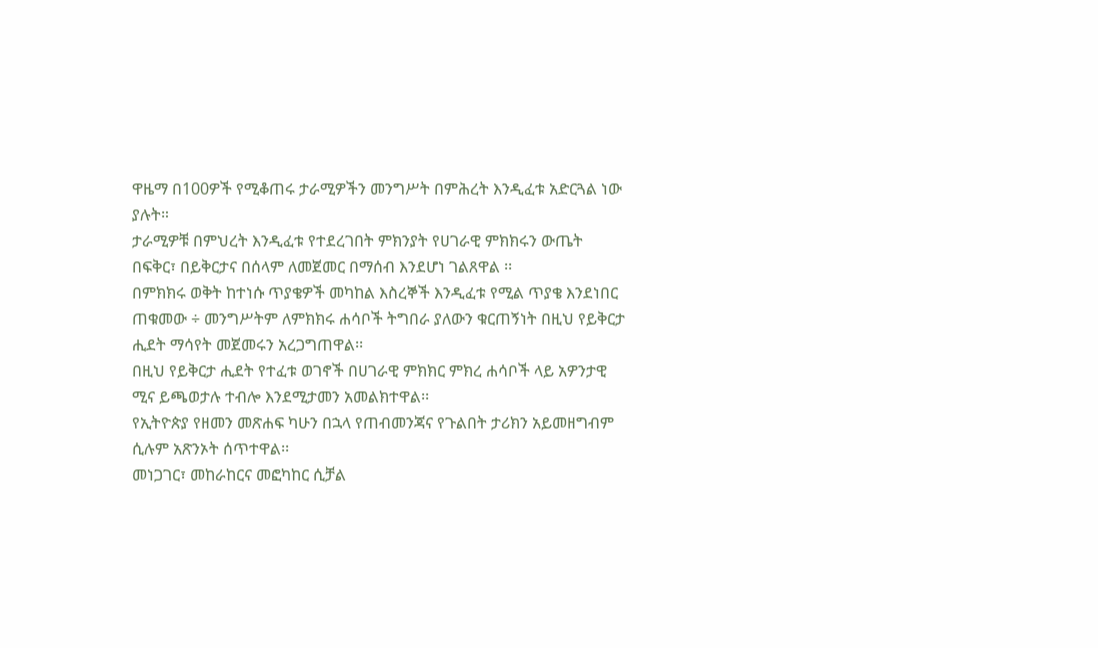ዋዜማ በ100ዎች የሚቆጠሩ ታራሚዎችን መንግሥት በምሕረት እንዲፈቱ አድርጓል ነው ያሉት።
ታራሚዎቹ በምህረት እንዲፈቱ የተደረገበት ምክንያት የሀገራዊ ምክክሩን ውጤት በፍቅር፣ በይቅርታና በሰላም ለመጀመር በማሰብ እንደሆነ ገልጸዋል ፡፡
በምክክሩ ወቅት ከተነሱ ጥያቄዎች መካከል እስረኞች እንዲፈቱ የሚል ጥያቄ እንደነበር ጠቁመው ÷ መንግሥትም ለምክክሩ ሐሳቦች ትግበራ ያለውን ቁርጠኝነት በዚህ የይቅርታ ሒደት ማሳየት መጀመሩን አረጋግጠዋል፡፡
በዚህ የይቅርታ ሒደት የተፈቱ ወገኖች በሀገራዊ ምክክር ምክረ ሐሳቦች ላይ አዎንታዊ ሚና ይጫወታሉ ተብሎ እንደሚታመን አመልክተዋል፡፡
የኢትዮጵያ የዘመን መጽሐፍ ካሁን በኋላ የጠብመንጃና የጉልበት ታሪክን አይመዘግብም ሲሉም አጽንኦት ሰጥተዋል፡፡
መነጋገር፣ መከራከርና መፎካከር ሲቻል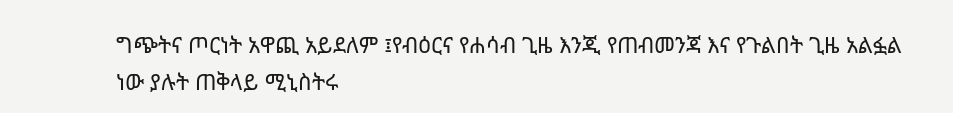ግጭትና ጦርነት አዋጪ አይደለም ፤የብዕርና የሐሳብ ጊዜ እንጂ የጠብመንጃ እና የጉልበት ጊዜ አልፏል ነው ያሉት ጠቅላይ ሚኒስትሩ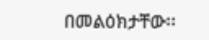በመልዕክታቸው፡፡